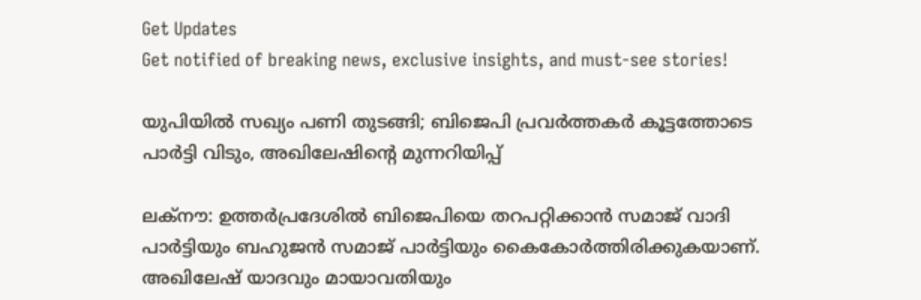Get Updates
Get notified of breaking news, exclusive insights, and must-see stories!

യുപിയിൽ സഖ്യം പണി തുടങ്ങി; ബിജെപി പ്രവർത്തകർ കൂട്ടത്തോടെ പാർട്ടി വിടും, അഖിലേഷിന്റെ മുന്നറിയിപ്പ്

ലക്നൗ: ഉത്തർപ്രദേശിൽ ബിജെപിയെ തറപറ്റിക്കാൻ സമാജ് വാദി പാർട്ടിയും ബഹുജൻ സമാജ് പാർട്ടിയും കൈകോർത്തിരിക്കുകയാണ്. അഖിലേഷ് യാദവും മായാവതിയും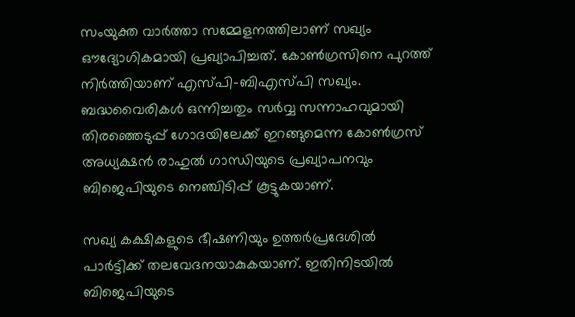സംയുക്ത വാർത്താ സമ്മേളനത്തിലാണ് സഖ്യം ഔദ്യോഗികമായി പ്രഖ്യാപിച്ചത്. കോൺഗ്രസിനെ പുറത്ത് നിർത്തിയാണ് എസ്പി-ബിഎസ്പി സഖ്യം. ബദ്ധവൈരികൾ ഒന്നിച്ചതും സർവ്വ സന്നാഹവുമായി തിരഞ്ഞെടുപ്പ് ഗോദയിലേക്ക് ഇറങ്ങുമെന്ന കോൺഗ്രസ് അധ്യക്ഷൻ രാഹുൽ ഗാന്ധിയുടെ പ്രഖ്യാപനവും ബിജെപിയുടെ നെഞ്ചിടിപ്പ് കൂട്ടുകയാണ്.

സഖ്യ കക്ഷികളുടെ ഭീഷണിയും ഉത്തർപ്രദേശിൽ പാർട്ടിക്ക് തലവേദനയാകുകയാണ്. ഇതിനിടയിൽ ബിജെപിയുടെ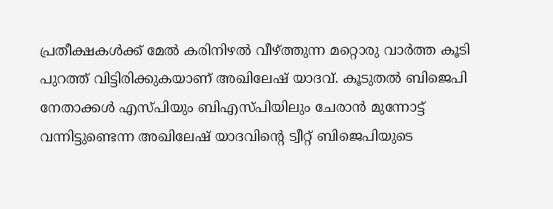പ്രതീക്ഷകൾക്ക് മേൽ കരിനിഴൽ വീഴ്ത്തുന്ന മറ്റൊരു വാർത്ത കൂടി പുറത്ത് വിട്ടിരിക്കുകയാണ് അഖിലേഷ് യാദവ്. കൂടുതൽ ബിജെപി നേതാക്കൾ എസ്പിയും ബിഎസ്പിയിലും ചേരാൻ മുന്നോട്ട് വന്നിട്ടുണ്ടെന്ന അഖിലേഷ് യാദവിന്റെ ട്വീറ്റ് ബിജെപിയുടെ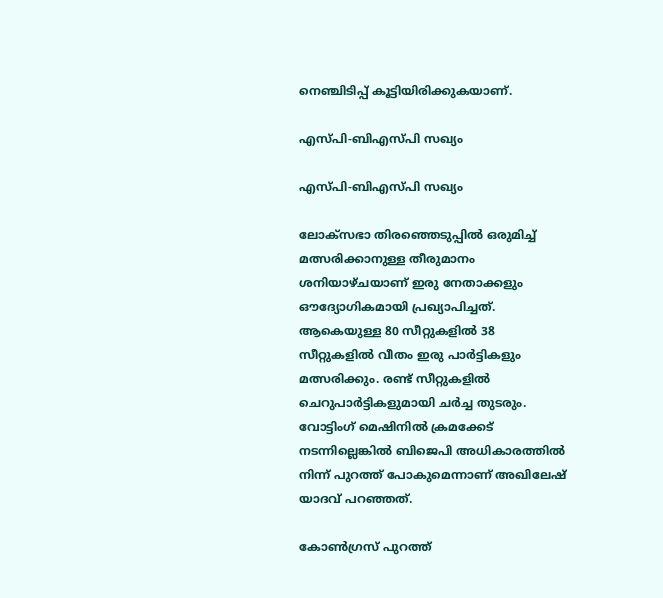നെഞ്ചിടിപ്പ് കൂട്ടിയിരിക്കുകയാണ്.

എസ്പി-ബിഎസ്പി സഖ്യം

എസ്പി-ബിഎസ്പി സഖ്യം

ലോക്സഭാ തിരഞ്ഞെടുപ്പിൽ ഒരുമിച്ച് മത്സരിക്കാനുള്ള തീരുമാനം ശനിയാഴ്ചയാണ് ഇരു നേതാക്കളും ഔദ്യോഗികമായി പ്രഖ്യാപിച്ചത്. ആകെയുള്ള 80 സീറ്റുകളിൽ 38 സീറ്റുകളിൽ വീതം ഇരു പാർട്ടികളും മത്സരിക്കും. രണ്ട് സീറ്റുകളിൽ ചെറുപാർട്ടികളുമായി ചർച്ച തുടരും. വോട്ടിംഗ് മെഷിനിൽ ക്രമക്കേട് നടന്നില്ലെങ്കിൽ ബിജെപി അധികാരത്തിൽ നിന്ന് പുറത്ത് പോകുമെന്നാണ് അഖിലേഷ് യാദവ് പറഞ്ഞത്.

കോൺഗ്രസ് പുറത്ത്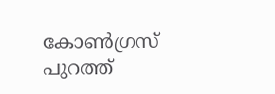കോൺഗ്രസ് പുറത്ത്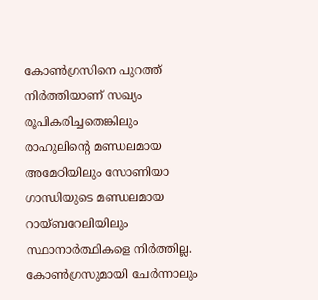കോൺഗ്രസിനെ പുറത്ത് നിർത്തിയാണ് സഖ്യം രൂപികരിച്ചതെങ്കിലും രാഹുലിന്റെ മണ്ഡലമായ അമേഠിയിലും സോണിയാ ഗാന്ധിയുടെ മണ്ഡലമായ റായ്ബറേലിയിലും സ്ഥാനാർത്ഥികളെ നിർത്തില്ല. കോൺഗ്രസുമായി ചേർന്നാലും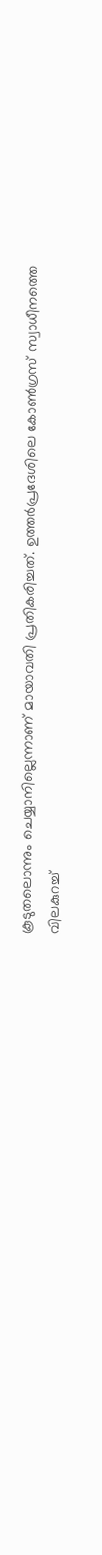കൂടുതലൊന്നും ചെയ്യാനില്ലെന്നാണ് മായാവതി പ്രതികരിച്ചത്. ഉത്തർപ്രദേശിലെ കോൺഗ്രസ് സ്വാധീനത്തെ വിലകുറച്ച്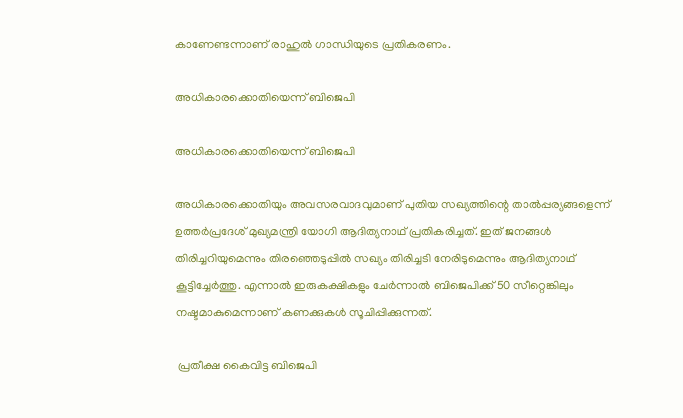കാണേണ്ടന്നാണ് രാഹുൽ ഗാന്ധിയുടെ പ്രതികരണം.

അധികാരക്കൊതിയെന്ന് ബിജെപി

അധികാരക്കൊതിയെന്ന് ബിജെപി

അധികാരക്കൊതിയും അവസരവാദവുമാണ് പുതിയ സഖ്യത്തിന്റെ താൽപ്പര്യങ്ങളെന്ന് ഉത്തർപ്രദേശ് മുഖ്യമന്ത്രി യോഗി ആദിത്യനാഥ് പ്രതികരിച്ചത്. ഇത് ജനങ്ങൾ തിരിച്ചറിയുമെന്നും തിരഞ്ഞെടുപ്പിൽ സഖ്യം തിരിച്ചടി നേരിടുമെന്നും ആദിത്യനാഥ് കൂട്ടിച്ചേർത്തു. എന്നാൽ ഇരുകക്ഷികളും ചേർന്നാൽ ബിജെപിക്ക് 50 സീറ്റെങ്കിലും നഷ്ടമാകുമെന്നാണ് കണക്കുകൾ സൂചിപ്പിക്കുന്നത്.

 പ്രതീക്ഷ കൈവിട്ട ബിജെപി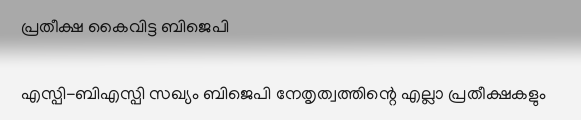പ്രതീക്ഷ കൈവിട്ട ബിജെപി

എസ്പി-ബിഎസ്പി സഖ്യം ബിജെപി നേതൃത്വത്തിന്റെ എല്ലാ പ്രതീക്ഷകളും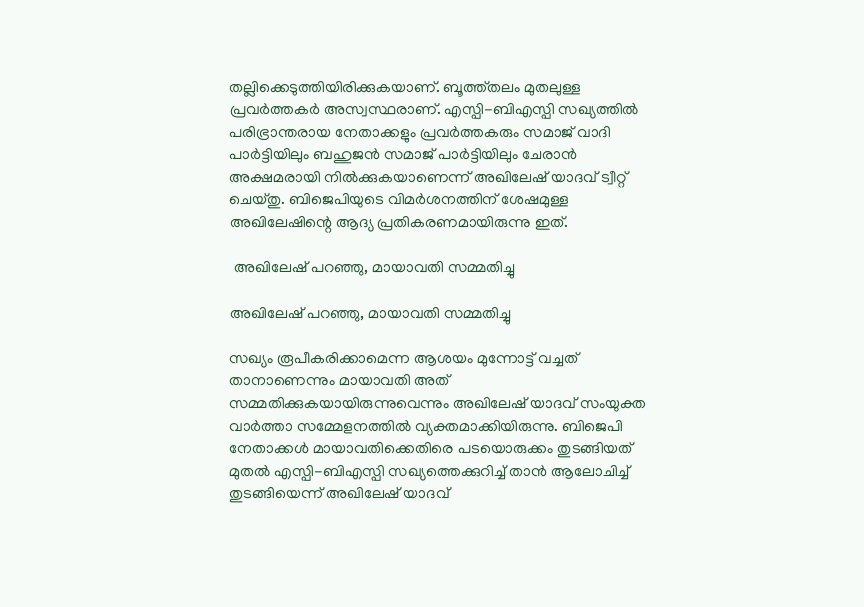തല്ലിക്കെടുത്തിയിരിക്കുകയാണ്. ബൂത്ത്തലം മുതലുള്ള പ്രവർത്തകർ അസ്വസ്ഥരാണ്. എസ്പി-ബിഎസ്പി സഖ്യത്തിൽ പരിഭ്രാന്തരായ നേതാക്കളും പ്രവർത്തകരും സമാജ് വാദി പാർട്ടിയിലും ബഹുജൻ സമാജ് പാർട്ടിയിലും ചേരാൻ അക്ഷമരായി നിൽക്കുകയാണെന്ന് അഖിലേഷ് യാദവ് ട്വീറ്റ് ചെയ്തു. ബിജെപിയുടെ വിമർശനത്തിന് ശേഷമുള്ള അഖിലേഷിന്റെ ആദ്യ പ്രതികരണമായിരുന്നു ഇത്.

 അഖിലേഷ് പറഞ്ഞു, മായാവതി സമ്മതിച്ചു

അഖിലേഷ് പറഞ്ഞു, മായാവതി സമ്മതിച്ചു

സഖ്യം രൂപീകരിക്കാമെന്ന ആശയം മുന്നോട്ട് വച്ചത് താനാണെന്നും മായാവതി അത് സമ്മതിക്കുകയായിരുന്നുവെന്നും അഖിലേഷ് യാദവ് സംയുക്ത വാർത്താ സമ്മേളനത്തിൽ വ്യക്തമാക്കിയിരുന്നു. ബിജെപി നേതാക്കൾ മായാവതിക്കെതിരെ പടയൊരുക്കം തുടങ്ങിയത് മുതൽ എസ്പി-ബിഎസ്പി സഖ്യത്തെക്കുറിച്ച് താൻ ആലോചിച്ച് തുടങ്ങിയെന്ന് അഖിലേഷ് യാദവ്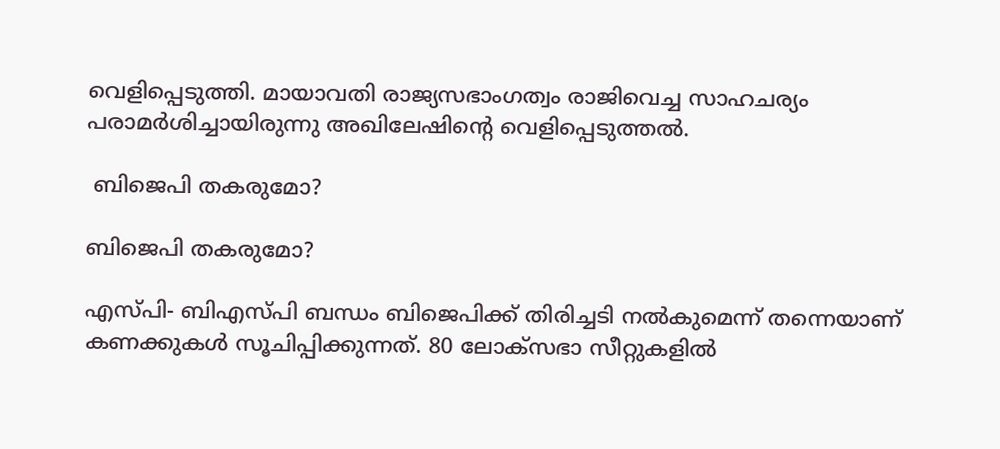വെളിപ്പെടുത്തി. മായാവതി രാജ്യസഭാംഗത്വം രാജിവെച്ച സാഹചര്യം പരാമർശിച്ചായിരുന്നു അഖിലേഷിന്റെ വെളിപ്പെടുത്തൽ.

 ബിജെപി തകരുമോ?

ബിജെപി തകരുമോ?

എസ്പി- ബിഎസ്പി ബന്ധം ബിജെപിക്ക് തിരിച്ചടി നൽകുമെന്ന് തന്നെയാണ് കണക്കുകൾ സൂചിപ്പിക്കുന്നത്. 80 ലോക്സഭാ സീറ്റുകളിൽ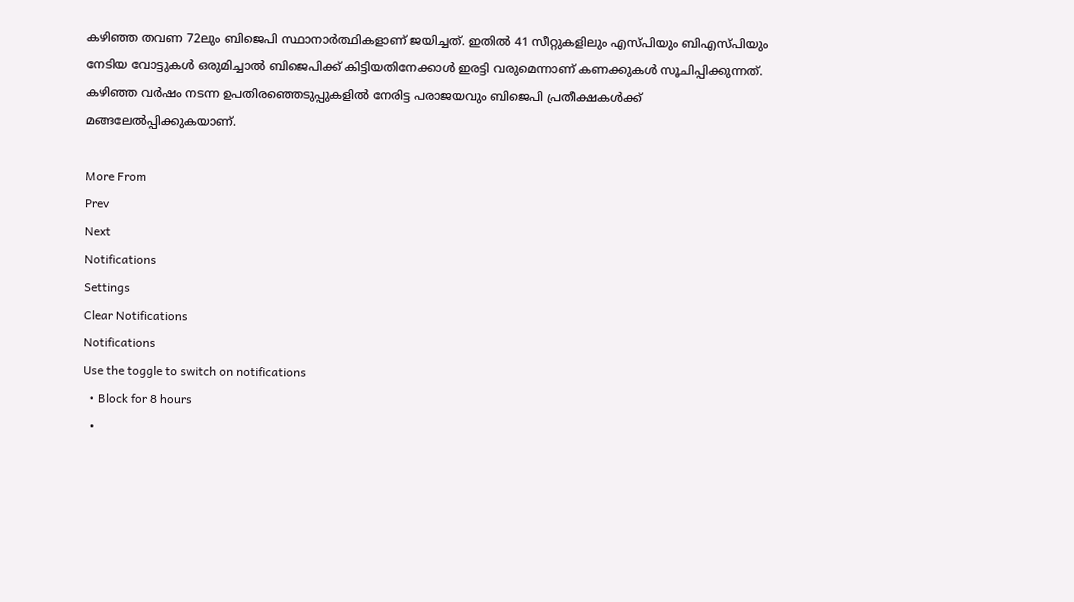കഴിഞ്ഞ തവണ 72ലും ബിജെപി സ്ഥാനാർത്ഥികളാണ് ജയിച്ചത്. ഇതിൽ 41 സീറ്റുകളിലും എസ്പിയും ബിഎസ്പിയും നേടിയ വോട്ടുകൾ ഒരുമിച്ചാൽ ബിജെപിക്ക് കിട്ടിയതിനേക്കാൾ ഇരട്ടി വരുമെന്നാണ് കണക്കുകൾ സൂചിപ്പിക്കുന്നത്. കഴിഞ്ഞ വർഷം നടന്ന ഉപതിരഞ്ഞെടുപ്പുകളിൽ നേരിട്ട പരാജയവും ബിജെപി പ്രതീക്ഷകൾക്ക് മങ്ങലേൽപ്പിക്കുകയാണ്.

More From
Prev
Next
Notifications
Settings
Clear Notifications
Notifications
Use the toggle to switch on notifications
  • Block for 8 hours
  •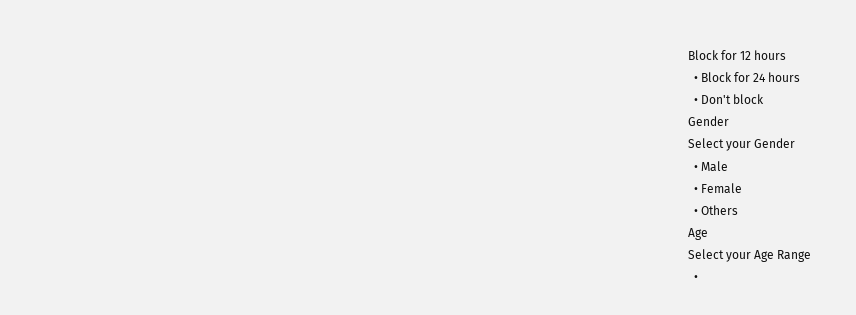Block for 12 hours
  • Block for 24 hours
  • Don't block
Gender
Select your Gender
  • Male
  • Female
  • Others
Age
Select your Age Range
  •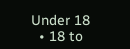Under 18
  • 18 to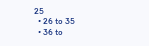25
  • 26 to 35
  • 36 to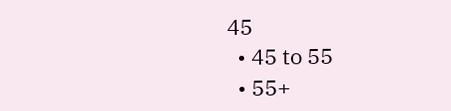45
  • 45 to 55
  • 55+